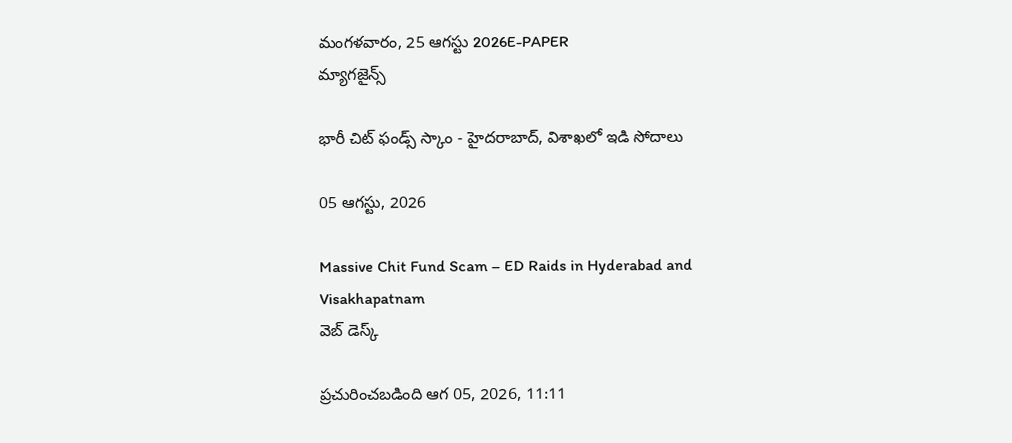మంగళవారం, 25 ఆగస్టు 2026E-PAPER
మ్యాగజైన్స్

భారీ చిట్ ఫండ్స్ స్కాం - హైదరాబాద్, విశాఖలో ఇడి సోదాలు

05 ఆగస్టు, 2026

Massive Chit Fund Scam – ED Raids in Hyderabad and Visakhapatnam
వెబ్ డెస్క్

ప్రచురించబడింది ఆగ 05, 2026, 11:11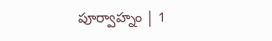పూర్వాహ్నం | 1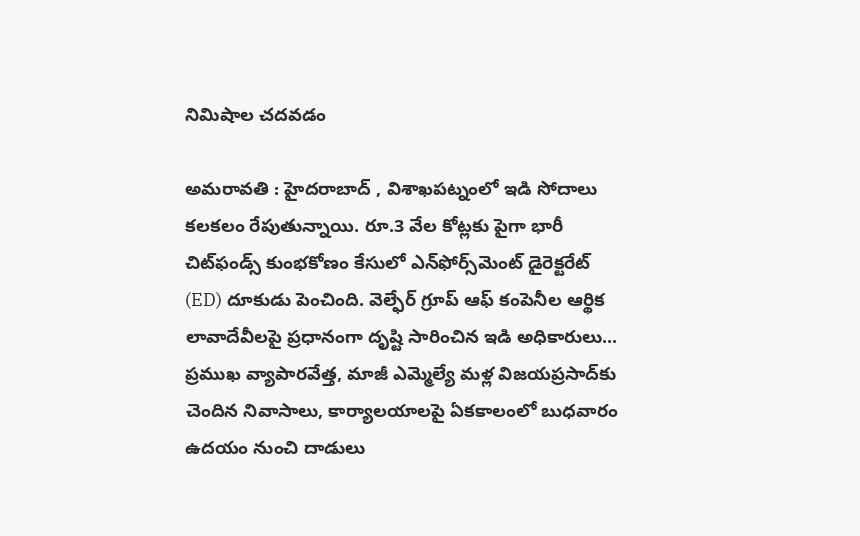నిమిషాల చదవడం

అమరావతి : హైదరాబాద్‌ , విశాఖపట్నంలో ఇడి సోదాలు కలకలం రేపుతున్నాయి. రూ.3 వేల కోట్లకు పైగా భారీ చిట్‌ఫండ్స్ కుంభకోణం కేసులో ఎన్‌ఫోర్స్‌మెంట్ డైరెక్టరేట్ (ED) దూకుడు పెంచింది. వెల్ఫేర్ గ్రూప్ ఆఫ్ కంపెనీల ఆర్థిక లావాదేవీలపై ప్రధానంగా దృష్టి సారించిన ఇడి అధికారులు... ప్రముఖ వ్యాపారవేత్త, మాజీ ఎమ్మెల్యే మళ్ల విజయప్రసాద్‌కు చెందిన నివాసాలు, కార్యాలయాలపై ఏకకాలంలో బుధవారం ఉదయం నుంచి దాడులు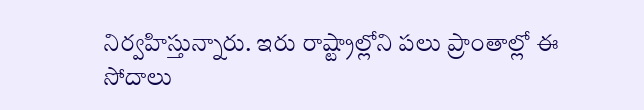నిర్వహిస్తున్నారు. ఇరు రాష్ట్రాల్లోని పలు ప్రాంతాల్లో ఈ సోదాలు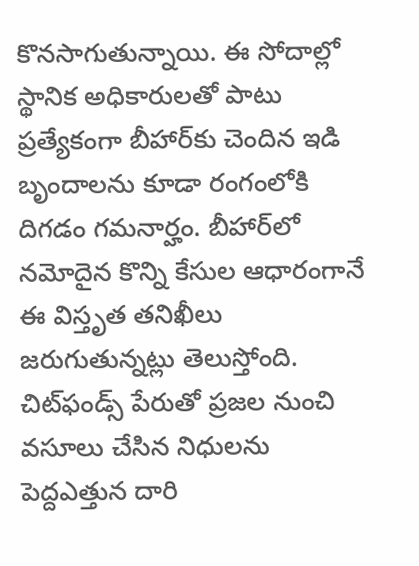కొనసాగుతున్నాయి. ఈ సోదాల్లో స్థానిక అధికారులతో పాటు ప్రత్యేకంగా బీహార్‌కు చెందిన ఇడి బృందాలను కూడా రంగంలోకి దిగడం గమనార్హం. బీహార్‌లో నమోదైన కొన్ని కేసుల ఆధారంగానే ఈ విస్తృత తనిఖీలు జరుగుతున్నట్లు తెలుస్తోంది. చిట్‌ఫండ్స్ పేరుతో ప్రజల నుంచి వసూలు చేసిన నిధులను పెద్దఎత్తున దారి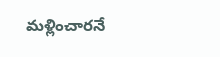మళ్లించారనే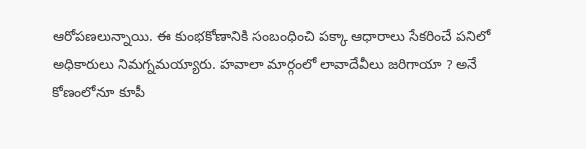ఆరోపణలున్నాయి. ఈ కుంభకోణానికి సంబంధించి పక్కా ఆధారాలు సేకరించే పనిలో అధికారులు నిమగ్నమయ్యారు. హవాలా మార్గంలో లావాదేవీలు జరిగాయా ? అనే కోణంలోనూ కూపీ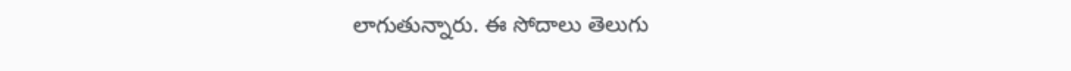లాగుతున్నారు. ఈ సోదాలు తెలుగు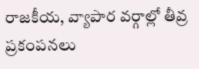రాజకీయ, వ్యాపార వర్గాల్లో తీవ్ర ప్రకంపనలు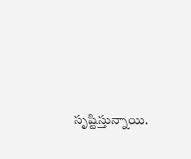సృష్టిస్తున్నాయి.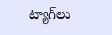ట్యాగ్‌లు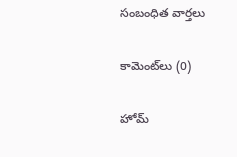సంబంధిత వార్తలు

కామెంట్‌లు (0)

హోమ్